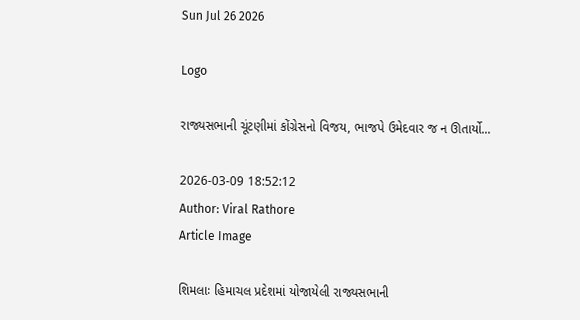Sun Jul 26 2026

Logo

રાજ્યસભાની ચૂંટણીમાં કોંગ્રેસનો વિજય, ભાજપે ઉમેદવાર જ ન ઊતાર્યો...

2026-03-09 18:52:12
Author: Viral Rathore
Article Image

શિમલાઃ હિમાચલ પ્રદેશમાં યોજાયેલી રાજ્યસભાની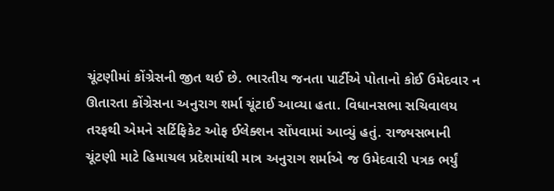ચૂંટણીમાં કોંગ્રેસની જીત થઈ છે. ભારતીય જનતા પાર્ટીએ પોતાનો કોઈ ઉમેદવાર ન ઊતારતા કોંગ્રેસના અનુરાગ શર્મા ચૂંટાઈ આવ્યા હતા. વિધાનસભા સચિવાલય તરફથી એમને સર્ટિફિકેટ ઓફ ઈલેક્શન સોંપવામાં આવ્યું હતું. રાજ્યસભાની ચૂંટણી માટે હિમાચલ પ્રદેશમાંથી માત્ર અનુરાગ શર્માએ જ ઉમેદવારી પત્રક ભર્યું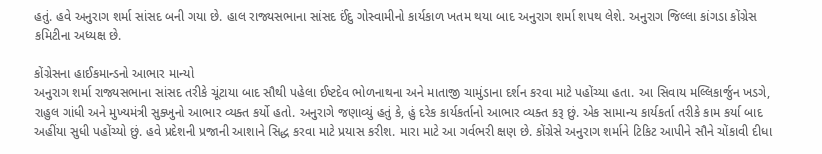હતું. હવે અનુરાગ શર્મા સાંસદ બની ગયા છે. હાલ રાજ્યસભાના સાંસદ ઈંદુ ગોસ્વામીનો કાર્યકાળ ખતમ થયા બાદ અનુરાગ શર્મા શપથ લેશે. અનુરાગ જિલ્લા કાંગડા કોંગ્રેસ કમિટીના અધ્યક્ષ છે.

કોંગ્રેસના હાઈકમાન્ડનો આભાર માન્યો
અનુરાગ શર્મા રાજ્યસભાના સાંસદ તરીકે ચૂંટાયા બાદ સૌથી પહેલા ઈષ્ટદેવ ભોળનાથના અને માતાજી ચામુંડાના દર્શન કરવા માટે પહોંચ્યા હતા. આ સિવાય મલ્લિકાર્જુન ખડગે, રાહુલ ગાંધી અને મુખ્યમંત્રી સુક્ખુનો આભાર વ્યક્ત કર્યો હતો. અનુરાગે જણાવ્યું હતું કે, હું દરેક કાર્યકર્તાનો આભાર વ્યક્ત કરૂ છું. એક સામાન્ય કાર્યકર્તા તરીકે કામ કર્યા બાદ અહીંયા સુધી પહોંચ્યો છું. હવે પ્રદેશની પ્રજાની આશાને સિદ્ધ કરવા માટે પ્રયાસ કરીશ. મારા માટે આ ગર્વભરી ક્ષણ છે. કોંગ્રેસે અનુરાગ શર્માને ટિકિટ આપીને સૌને ચોંકાવી દીધા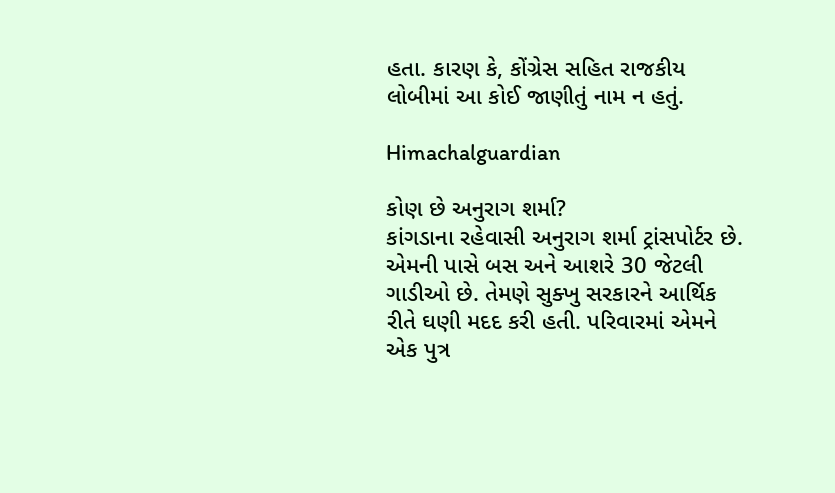હતા. કારણ કે, કોંગ્રેસ સહિત રાજકીય લોબીમાં આ કોઈ જાણીતું નામ ન હતું.

Himachalguardian

કોણ છે અનુરાગ શર્મા?
કાંગડાના રહેવાસી અનુરાગ શર્મા ટ્રાંસપોર્ટર છે. એમની પાસે બસ અને આશરે 30 જેટલી ગાડીઓ છે. તેમણે સુક્ખુ સરકારને આર્થિક રીતે ઘણી મદદ કરી હતી. પરિવારમાં એમને એક પુત્ર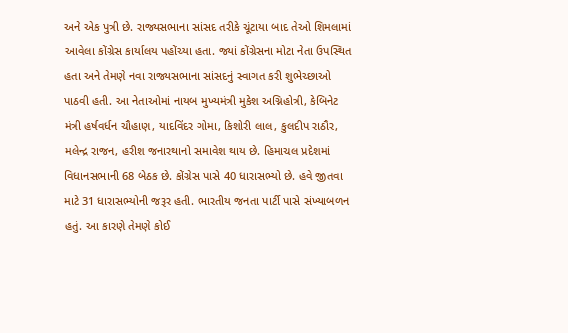અને એક પુત્રી છે. રાજ્યસભાના સાંસદ તરીકે ચૂંટાયા બાદ તેઓ શિમલામાં આવેલા કોંગ્રેસ કાર્યાલય પહોંચ્યા હતા. જ્યાં કોંગ્રેસના મોટા નેતા ઉપસ્થિત હતા અને તેમણે નવા રાજ્યસભાના સાંસદનું સ્વાગત કરી શુભેચ્છાઓ પાઠવી હતી. આ નેતાઓમાં નાયબ મુખ્યમંત્રી મુકેશ અગ્નિહોત્રી, કેબિનેટ મંત્રી હર્ષવર્ધન ચૌહાણ, યાદવિંદર ગોમા, કિશોરી લાલ, કુલદીપ રાઠૌર, મલેન્દ્ર રાજન, હરીશ જનારથાનો સમાવેશ થાય છે. હિમાચલ પ્રદેશમાં વિધાનસભાની 68 બેઠક છે. કોંગ્રેસ પાસે 40 ધારાસભ્યો છે. હવે જીતવા માટે 31 ધારાસભ્યોની જરૂર હતી. ભારતીય જનતા પાર્ટી પાસે સંખ્યાબળન હતું. આ કારણે તેમણે કોઈ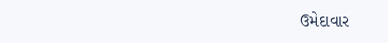ઉમેદાવાર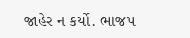જાહેર ન કર્યો. ભાજપ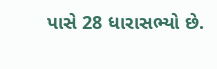પાસે 28 ધારાસભ્યો છે.